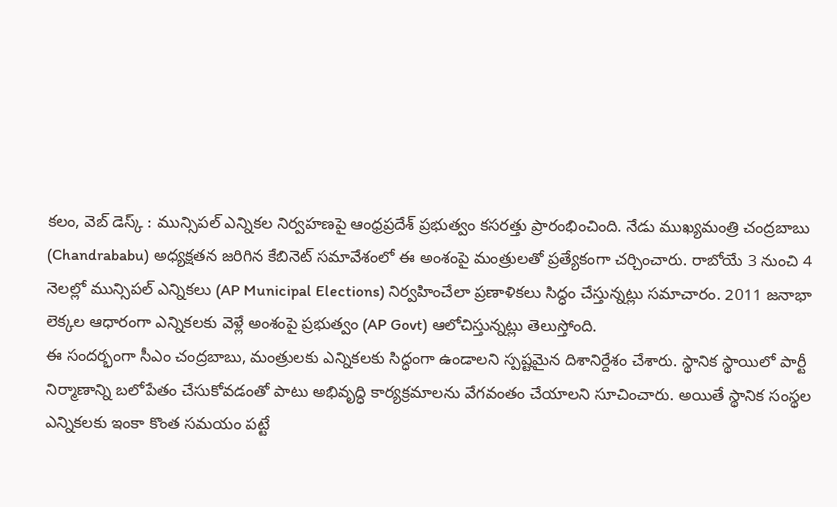కలం, వెబ్ డెస్క్ : మున్సిపల్ ఎన్నికల నిర్వహణపై ఆంధ్రప్రదేశ్ ప్రభుత్వం కసరత్తు ప్రారంభించింది. నేడు ముఖ్యమంత్రి చంద్రబాబు (Chandrababu) అధ్యక్షతన జరిగిన కేబినెట్ సమావేశంలో ఈ అంశంపై మంత్రులతో ప్రత్యేకంగా చర్చించారు. రాబోయే 3 నుంచి 4 నెలల్లో మున్సిపల్ ఎన్నికలు (AP Municipal Elections) నిర్వహించేలా ప్రణాళికలు సిద్ధం చేస్తున్నట్లు సమాచారం. 2011 జనాభా లెక్కల ఆధారంగా ఎన్నికలకు వెళ్లే అంశంపై ప్రభుత్వం (AP Govt) ఆలోచిస్తున్నట్లు తెలుస్తోంది.
ఈ సందర్భంగా సీఎం చంద్రబాబు, మంత్రులకు ఎన్నికలకు సిద్ధంగా ఉండాలని స్పష్టమైన దిశానిర్దేశం చేశారు. స్థానిక స్థాయిలో పార్టీ నిర్మాణాన్ని బలోపేతం చేసుకోవడంతో పాటు అభివృద్ధి కార్యక్రమాలను వేగవంతం చేయాలని సూచించారు. అయితే స్థానిక సంస్థల ఎన్నికలకు ఇంకా కొంత సమయం పట్టే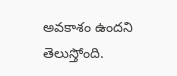అవకాశం ఉందని తెలుస్తోంది.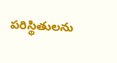పరిస్థితులను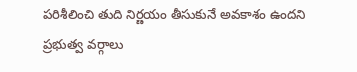పరిశీలించి తుది నిర్ణయం తీసుకునే అవకాశం ఉందని ప్రభుత్వ వర్గాలు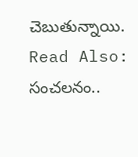చెబుతున్నాయి.
Read Also: సంచలనం..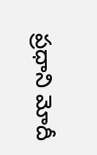ప్రధాని మోదీ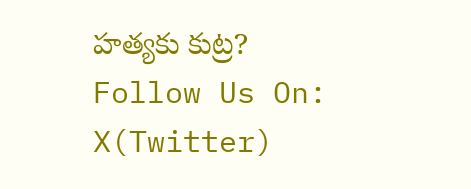హత్యకు కుట్ర?
Follow Us On: X(Twitter)